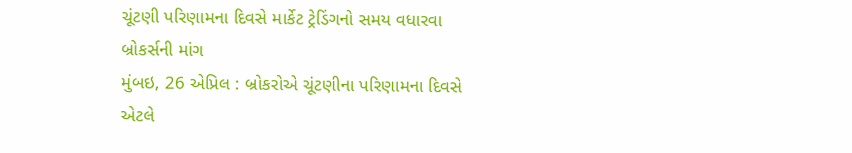ચૂંટણી પરિણામના દિવસે માર્કેટ ટ્રેડિંગનો સમય વધારવા બ્રોકર્સની માંગ
મુંબઇ, 26 એપ્રિલ : બ્રોકરોએ ચૂંટણીના પરિણામના દિવસે એટલે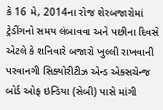કે 16 મે, 2014ના રોજ શેરબજારોમાં ટ્રેડીંગનો સમય લંબાવવા અને પછીના દિવસે એટલે કે શનિવારે બજારો ખુલ્લી રાખવાની પરવાનગી સિક્યોરીટીઝ એન્ડ એક્સચેન્જ બોર્ડ ઓફ ઇન્ડિયા (સેબી) પાસે માંગી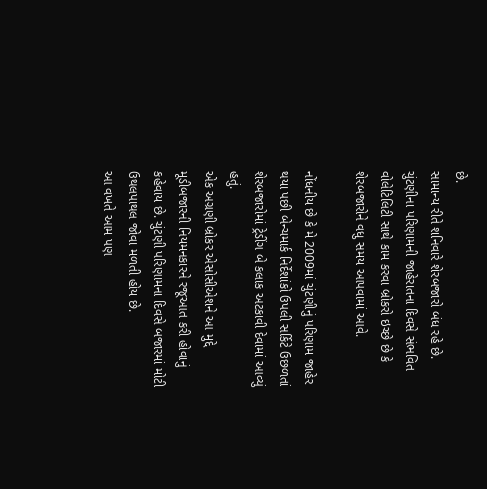છે.
સામાન્ય રીતે શનિવારે શેરબજારો બંધ રહે છે. ચુંટણીના પરિણામની જાહેરાતના દિવસે સંભવિત વોલેટિલિટી સાથે કામ કરવા બ્રોકરો ઇચ્છે છે કે શેરબજારોને વધુ સમય આપવામાં આવે.

નોંધનીય છે કે મે 2009માં ચુંટણીનું પરિણામ જાહેર થયા પછી બેન્ચમાર્ક નિર્દેશાંકો ઉપલી સર્કિટે ઉછળતાં શેરબજારોમાં ટ્રેડીંગ બે કલાક અટકાવી દેવામાં આવ્યું હતું.
એક અગ્રણી બ્રોકર એસોસીએશને આ મુદ્દે મૂડીબજારની નિયમનકારને રજૂઆત કરી હોવાનું કહેવાય છે. ચુંટણી પરિણામના દિવસે બજારમાં મોટી ઉથલપાથલ જોવા મળતી હોય છે.
આ વખતે આમ પણ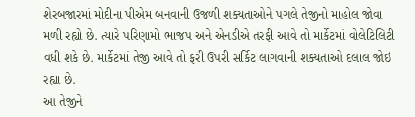શેરબજારમાં મોદીના પીએમ બનવાની ઉજળી શક્યતાઓને પગલે તેજીનો માહોલ જોવા મળી રહ્યો છે. ત્યારે પરિણામો ભાજપ અને એનડીએ તરફી આવે તો માર્કેટમાં વોલેટિલિટી વધી શકે છે. માર્કેટમાં તેજી આવે તો ફરી ઉપરી સર્કિટ લાગવાની શક્યતાઓ દલાલ જોઇ રહ્યા છે.
આ તેજીને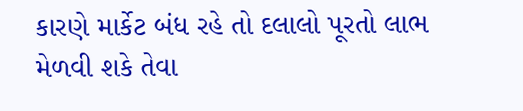કારણે માર્કેટ બંધ રહે તો દલાલો પૂરતો લાભ મેળવી શકે તેવા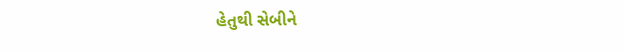હેતુથી સેબીને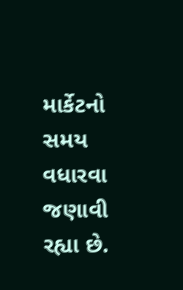માર્કેટનો સમય વધારવા જણાવી રહ્યા છે.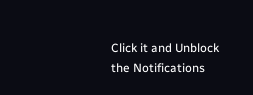Click it and Unblock the Notifications